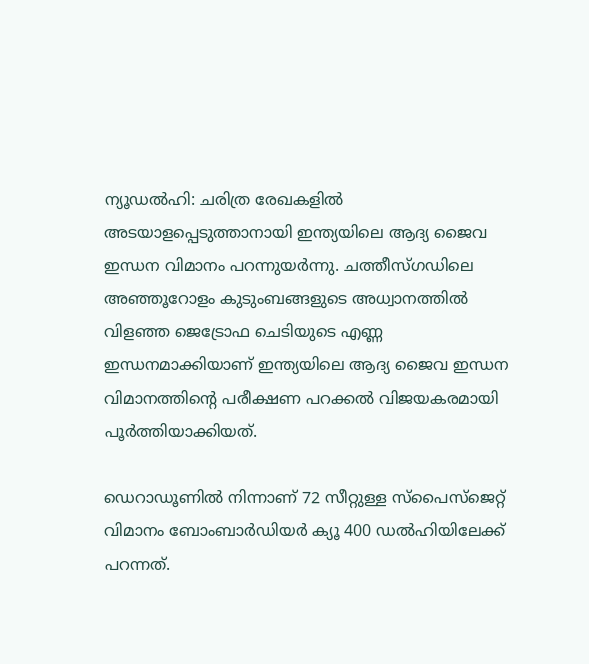ന്യൂഡല്‍ഹി: ചരിത്ര രേഖകളില്‍ അടയാളപ്പെടുത്താനായി ഇന്ത്യയിലെ ആദ്യ ജൈവ ഇന്ധന വിമാനം പറന്നുയര്‍ന്നു. ചത്തീസ്ഗഡിലെ അഞ്ഞൂറോളം കുടുംബങ്ങളുടെ അധ്വാനത്തില്‍ വിളഞ്ഞ ജെട്രോഫ ചെടിയുടെ എണ്ണ ഇന്ധനമാക്കിയാണ് ഇന്ത്യയിലെ ആദ്യ ജൈവ ഇന്ധന വിമാനത്തിന്റെ പരീക്ഷണ പറക്കല്‍ വിജയകരമായി പൂര്‍ത്തിയാക്കിയത്.

ഡെറാഡൂണില്‍ നിന്നാണ് 72 സീറ്റുള്ള സ്‌പൈസ്‌ജെറ്റ് വിമാനം ബോംബാര്‍ഡിയര്‍ ക്യൂ 400 ഡല്‍ഹിയിലേക്ക് പറന്നത്.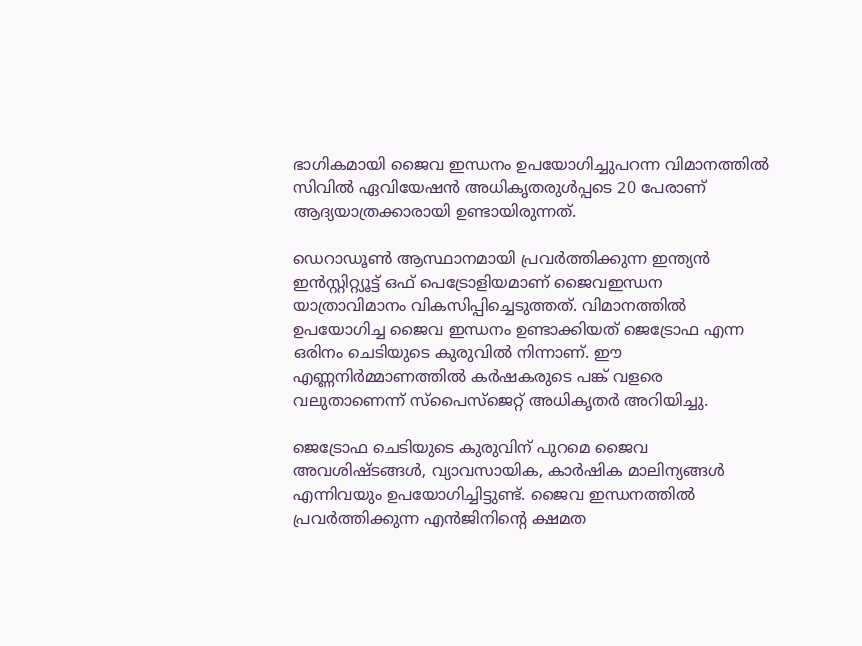ഭാഗികമായി ജൈവ ഇന്ധനം ഉപയോഗിച്ചുപറന്ന വിമാനത്തില്‍ സിവില്‍ ഏവിയേഷന്‍ അധികൃതരുള്‍പ്പടെ 20 പേരാണ് ആദ്യയാത്രക്കാരായി ഉണ്ടായിരുന്നത്.

ഡെറാഡൂണ്‍ ആസ്ഥാനമായി പ്രവര്‍ത്തിക്കുന്ന ഇന്ത്യന്‍ ഇന്‍സ്റ്റിറ്റ്യൂട്ട് ഒഫ് പെട്രോളിയമാണ് ജൈവഇന്ധന യാത്രാവിമാനം വികസിപ്പിച്ചെടുത്തത്. വിമാനത്തില്‍ ഉപയോഗിച്ച ജൈവ ഇന്ധനം ഉണ്ടാക്കിയത് ജെട്രോഫ എന്ന ഒരിനം ചെടിയുടെ കുരുവില്‍ നിന്നാണ്. ഈ എണ്ണനിര്‍മ്മാണത്തില്‍ കര്‍ഷകരുടെ പങ്ക് വളരെ വലുതാണെന്ന് സ്‌പൈസ്‌ജെറ്റ് അധികൃതര്‍ അറിയിച്ചു.

ജെട്രോഫ ചെടിയുടെ കുരുവിന് പുറമെ ജൈവ അവശിഷ്ടങ്ങള്‍, വ്യാവസായിക, കാര്‍ഷിക മാലിന്യങ്ങള്‍ എന്നിവയും ഉപയോഗിച്ചിട്ടുണ്ട്. ജൈവ ഇന്ധനത്തില്‍ പ്രവര്‍ത്തിക്കുന്ന എന്‍ജിനിന്റെ ക്ഷമത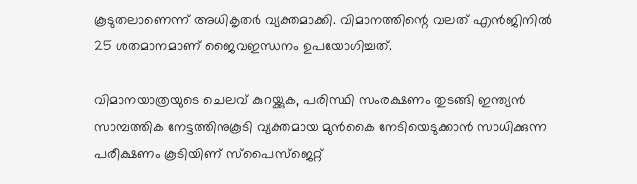കൂടുതലാണെന്ന് അധികൃതര്‍ വ്യക്തമാക്കി. വിമാനത്തിന്റെ വലത് എന്‍ജിനില്‍ 25 ശതമാനമാണ് ജൈവഇന്ധനം ഉപയോഗിച്ചത്.

വിമാനയാത്രയുടെ ചെലവ് കുറയ്ക്കുക, പരിസ്ഥി സംരക്ഷണം തുടങ്ങി ഇന്ത്യന്‍ സാമ്പത്തിക നേട്ടത്തിനുകൂടി വ്യക്തമായ മുന്‍കൈ നേടിയെടുക്കാന്‍ സാധിക്കുന്ന പരീക്ഷണം കൂടിയിണ് സ്‌പൈസ്‌ജെറ്റ്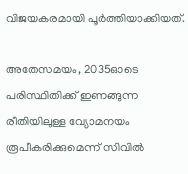വിജയകരമായി പൂര്‍ത്തിയാക്കിയത്.

അതേസമയം, 2035ഓടെ പരിസ്ഥിതിക്ക് ഇണങ്ങുന്ന രീതിയിലുള്ള വ്യോമനയം രൂപീകരിക്കുമെന്ന് സിവില്‍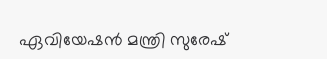ഏവിയേഷന്‍ മന്ത്രി സുരേഷ്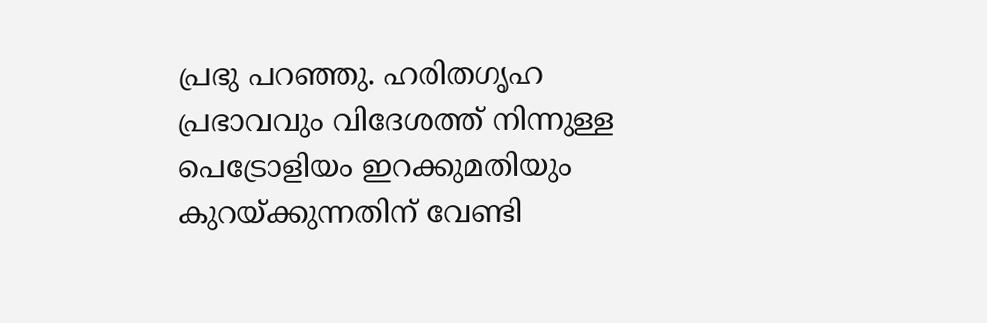പ്രഭു പറഞ്ഞു. ഹരിതഗൃഹ പ്രഭാവവും വിദേശത്ത് നിന്നുള്ള പെട്രോളിയം ഇറക്കുമതിയും കുറയ്ക്കുന്നതിന് വേണ്ടി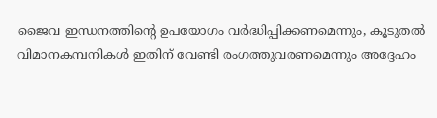ജൈവ ഇന്ധനത്തിന്റെ ഉപയോഗം വര്‍ദ്ധിപ്പിക്കണമെന്നും, കൂടുതല്‍ വിമാനകമ്പനികള്‍ ഇതിന് വേണ്ടി രംഗത്തുവരണമെന്നും അദ്ദേഹം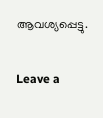ആവശ്യപ്പെട്ടു.

Leave a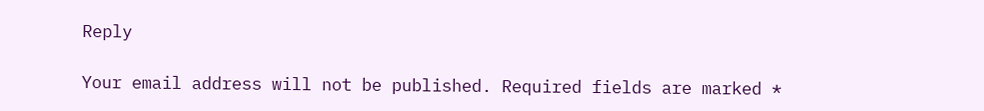Reply

Your email address will not be published. Required fields are marked *